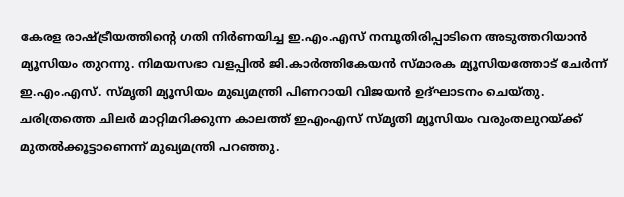കേരള രാഷ്ട്രീയത്തിന്‍റെ ഗതി നിര്‍ണയിച്ച ഇ.എം.എസ് നമ്പൂതിരിപ്പാടിനെ അടുത്തറിയാന്‍ മ്യൂസിയം തുറന്നു. നിമയസഭാ വളപ്പില്‍ ജി.കാര്‍ത്തികേയന്‍ സ്മാരക മ്യൂസിയത്തോട് ചേര്‍ന്ന് ഇ.എം.എസ്. സ്മൃതി മ്യൂസിയം മുഖ്യമന്ത്രി പിണറായി വിജയന്‍ ഉദ്ഘാടനം ചെയ്തു. ചരിത്രത്തെ ചിലര്‍ മാറ്റിമറിക്കുന്ന കാലത്ത് ഇഎംഎസ് സ്മൃതി മ്യൂസിയം വരുംതലുറയ്ക്ക് മുതല്‍ക്കൂട്ടാണെന്ന് മുഖ്യമന്ത്രി പറഞ്ഞു.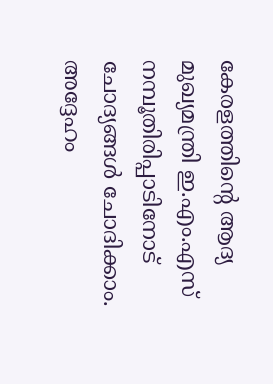കേരളത്തിന്‍റെ ആദ്യ മുഖ്യമന്ത്രി ഇ.എം.എസ് നമ്പൂതിരിപ്പാടിനോട് ചോദ്യങ്ങള്‍ ചോദിക്കാം. അദ്ദേഹം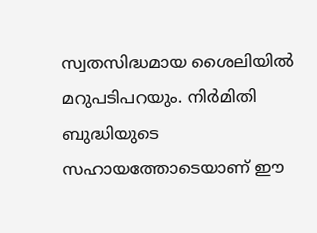സ്വതസിദ്ധമായ ശൈലിയില്‍ മറുപടിപറയും. നിര്‍മിതി ബുദ്ധിയുടെ സഹായത്തോടെയാണ് ഈ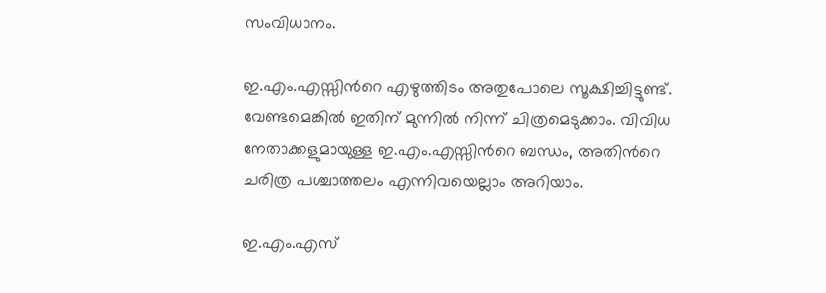സംവിധാനം.

ഇ.എം.എസ്സിന്‍റെ എഴുത്തിടം അതുപോലെ സൂക്ഷിച്ചിട്ടുണ്ട്. വേണ്ടമെങ്കില്‍ ഇതിന് മുന്നില്‍ നിന്ന് ചിത്രമെടുക്കാം. വിവിധ നേതാക്കളുമായുള്ള ഇ.എം.എസ്സിന്‍റെ ബന്ധം, അതിന്‍റെ ചരിത്ര പശ്ചാത്തലം എന്നിവയെല്ലാം അറിയാം.

ഇ.എം.എസ്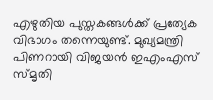എഴുതിയ പുസ്തകങ്ങള്‍ക്ക് പ്രത്യേക വിഭാഗം തന്നെയുണ്ട്. മുഖ്യമന്ത്രി പിണറായി വിജയന്‍ ഇഎംഎസ് സ്മൃതി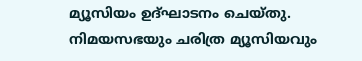മ്യൂസിയം ഉദ്ഘാടനം ചെയ്തു. നിമയസഭയും ചരിത്ര മ്യൂസിയവും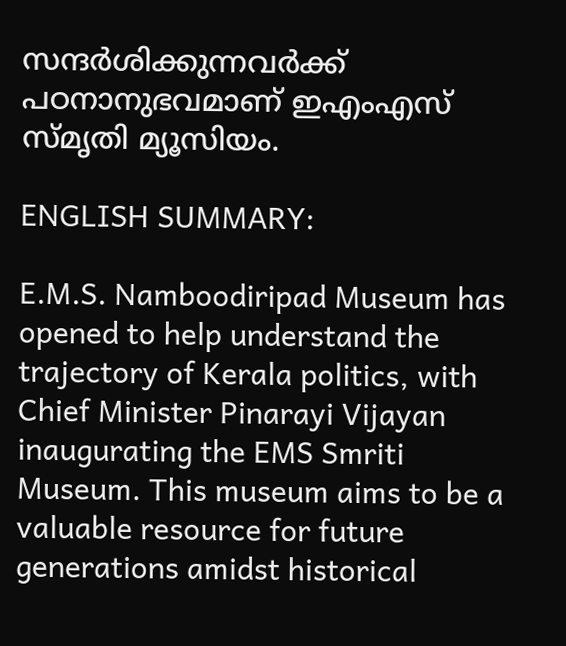സന്ദര്‍ശിക്കുന്നവര്‍ക്ക് പഠനാനുഭവമാണ് ഇഎംഎസ് സ്മൃതി മ്യൂസിയം.

ENGLISH SUMMARY:

E.M.S. Namboodiripad Museum has opened to help understand the trajectory of Kerala politics, with Chief Minister Pinarayi Vijayan inaugurating the EMS Smriti Museum. This museum aims to be a valuable resource for future generations amidst historical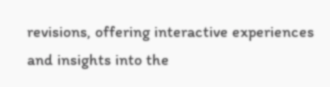revisions, offering interactive experiences and insights into the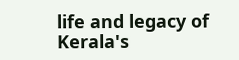life and legacy of Kerala's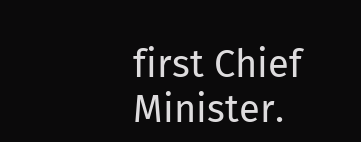first Chief Minister.